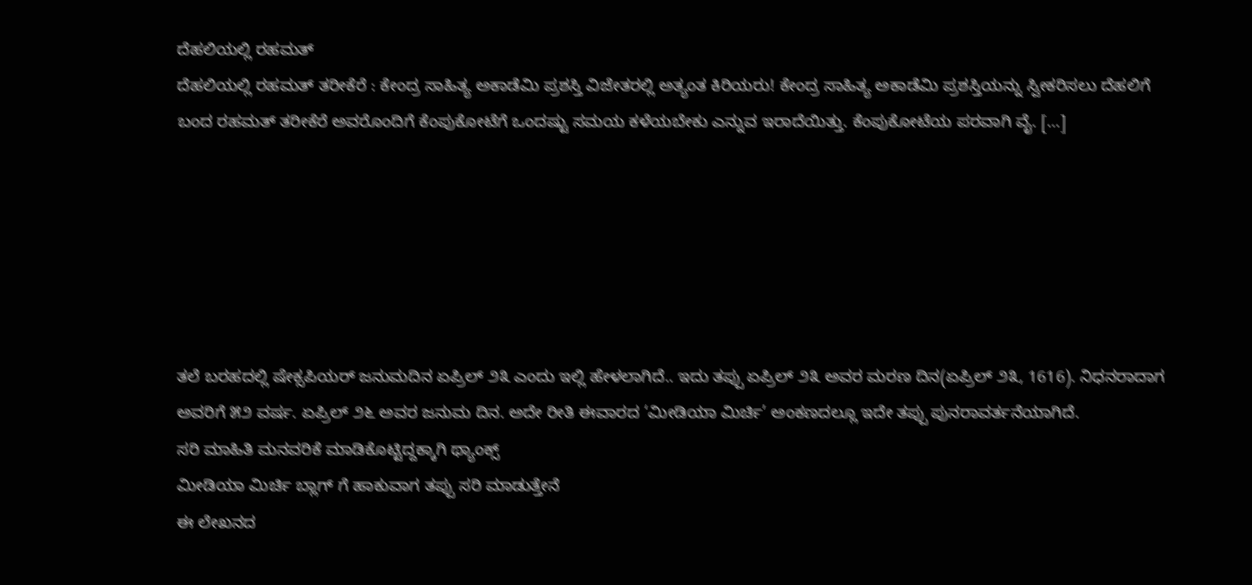ದೆಹಲಿಯಲ್ಲಿ ರಹಮತ್
ದೆಹಲಿಯಲ್ಲಿ ರಹಮತ್ ತರೀಕೆರೆ : ಕೇಂದ್ರ ಸಾಹಿತ್ಯ ಅಕಾಡೆಮಿ ಪ್ರಶಸ್ತಿ ವಿಜೇತರಲ್ಲಿ ಅತ್ಯಂತ ಕಿರಿಯರು! ಕೇಂದ್ರ ಸಾಹಿತ್ಯ ಅಕಾಡೆಮಿ ಪ್ರಶಸ್ತಿಯನ್ನು ಸ್ವೀಕರಿಸಲು ದೆಹಲಿಗೆ ಬಂದ ರಹಮತ್ ತರೀಕೆರೆ ಅವರೊಂದಿಗೆ ಕೆಂಪುಕೋಟೆಗೆ ಒಂದಷ್ಟು ಸಮಯ ಕಳೆಯಬೇಕು ಎನ್ನುವ ಇರಾದೆಯಿತ್ತು. ಕೆಂಪುಕೋಟೆಯ ಪರವಾಗಿ ವೈ. […]






ತಲೆ ಬರಹದಲ್ಲಿ ಷೇಕ್ಸಪಿಯರ್ ಜನುಮದಿನ ಏಪ್ರಿಲ್ ೨೩ ಎಂದು ಇಲ್ಲಿ ಹೇಳಲಾಗಿದೆ.. ಇದು ತಪ್ಪು ಏಪ್ರಿಲ್ ೨೩ ಅವರ ಮರಣ ದಿನ(ಏಪ್ರಿಲ್ ೨೩, 1616). ನಿಧನರಾದಾಗ ಅವರಿಗೆ ೫೨ ವರ್ಷ. ಏಪ್ರಿಲ್ ೨೬ ಅವರ ಜನುಮ ದಿನ. ಅದೇ ರೀತಿ ಈವಾರದ ‘ಮೀಡಿಯಾ ಮಿರ್ಚಿ’ ಅಂಕಣದಲ್ಲೂ ಇದೇ ತಪ್ಪು ಪುನರಾವರ್ತನೆಯಾಗಿದೆ.
ಸರಿ ಮಾಹಿತಿ ಮನವರಿಕೆ ಮಾಡಿಕೊಟ್ಟಿದ್ದಕ್ಕಾಗಿ ಥ್ಯಾಂಕ್ಸ್
ಮೀಡಿಯಾ ಮಿರ್ಚಿ ಬ್ಲಾಗ್ ಗೆ ಹಾಕುವಾಗ ತಪ್ಪು ಸರಿ ಮಾಡುತ್ತೇನೆ
ಈ ಲೇಖನದ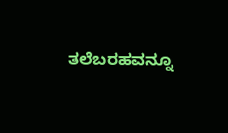ತಲೆಬರಹವನ್ನೂ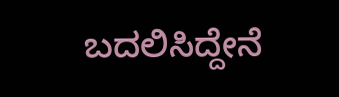ಬದಲಿಸಿದ್ದೇನೆ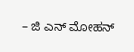– ಜಿ ಎನ್ ಮೋಹನ್